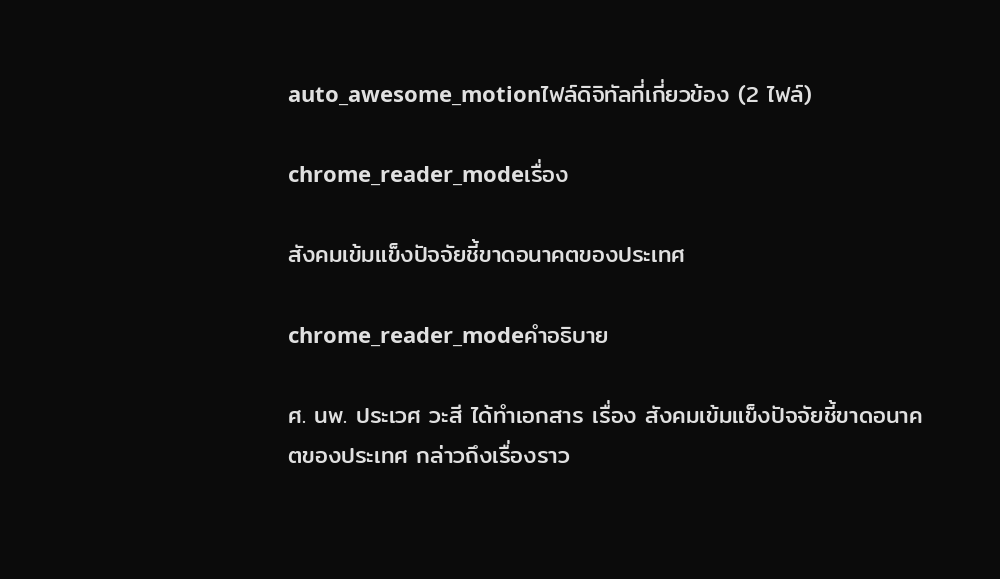auto_awesome_motionไฟล์ดิจิทัลที่เกี่ยวข้อง (2 ไฟล์)

chrome_reader_modeเรื่อง

สังคมเข้มแข็งปัจจัยชี้ขาดอนาคตของประเทศ

chrome_reader_modeคำอธิบาย

ศ. นพ. ประเวศ วะสี ได้ทำเอกสาร เรื่อง สังคมเข้มแข็งปัจจัยชี้ขาดอนาคตของประเทศ กล่าวถึงเรื่องราว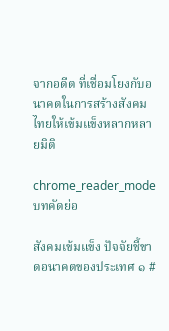จากอดีต ที่เชื่อมโยงกับอนาคตในการสร้างสังคมไทยให้เข้มแข็งหลากหลายมิติ

chrome_reader_modeบทคัดย่อ

สังคมเข้มแข็ง ปัจจัยชี้ขาดอนาคตของประเทศ ๑ #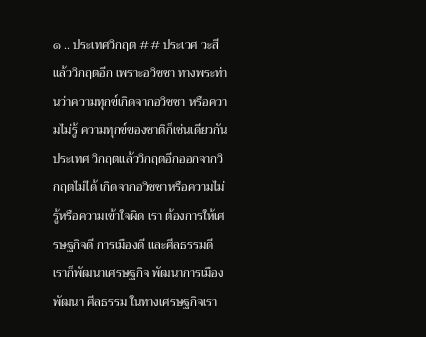๑ .. ประเทศวิกฤต ## ประเวศ วะสี แล้ววิกฤตอีก เพราะอวิชชา ทางพระท่านว่าความทุกข์เกิดจากอวิชชา หรือความไม่รู้ ความทุกข์ของชาติก็เช่นเดียวกัน ประเทศ วิกฤตแล้ววิกฤตอีกออกจากวิกฤตไม่ได้ เกิดจากอวิชชาหรือความไม่รู้หรือความเข้าใจผิด เรา ต้องการให้เศรษฐกิจดี การเมืองดี และศีลธรรมดี เราก็พัฒนาเศรษฐกิจ พัฒนาการเมือง พัฒนา ศีลธรรม ในทางเศรษฐกิจเรา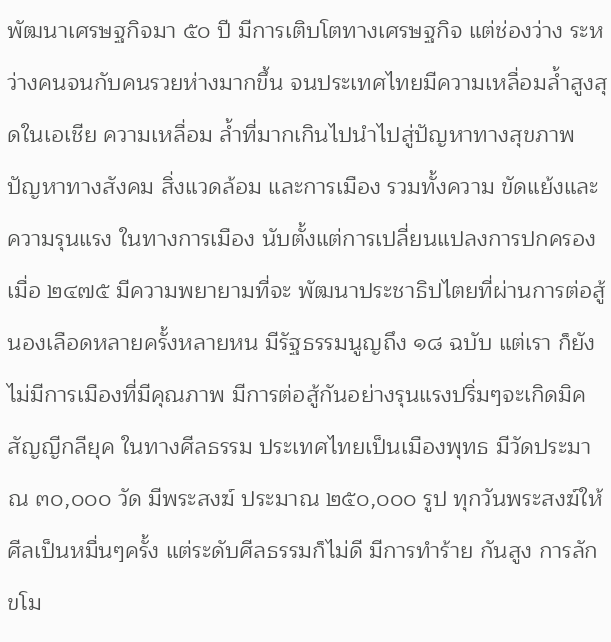พัฒนาเศรษฐกิจมา ๕๐ ปี มีการเติบโตทางเศรษฐกิจ แต่ช่องว่าง ระหว่างคนจนกับคนรวยห่างมากขึ้น จนประเทศไทยมีความเหลื่อมล้ำสูงสุดในเอเชีย ความเหลื่อม ล้ำที่มากเกินไปนำไปสู่ปัญหาทางสุขภาพ ปัญหาทางสังคม สิ่งแวดล้อม และการเมือง รวมทั้งความ ขัดแย้งและความรุนแรง ในทางการเมือง นับตั้งแต่การเปลี่ยนแปลงการปกครองเมื่อ ๒๔๗๕ มีความพยายามที่จะ พัฒนาประชาธิปไตยที่ผ่านการต่อสู้นองเลือดหลายครั้งหลายหน มีรัฐธรรมนูญถึง ๑๘ ฉบับ แต่เรา ก็ยังไม่มีการเมืองที่มีคุณภาพ มีการต่อสู้กันอย่างรุนแรงปริ่มๆจะเกิดมิคสัญญีกลียุค ในทางศีลธรรม ประเทศไทยเป็นเมืองพุทธ มีวัดประมาณ ๓๐,๐๐๐ วัด มีพระสงฆ์ ประมาณ ๒๕๐,๐๐๐ รูป ทุกวันพระสงฆ์ให้ศีลเป็นหมื่นๆครั้ง แต่ระดับศีลธรรมก็ไม่ดี มีการทำร้าย กันสูง การลักขโม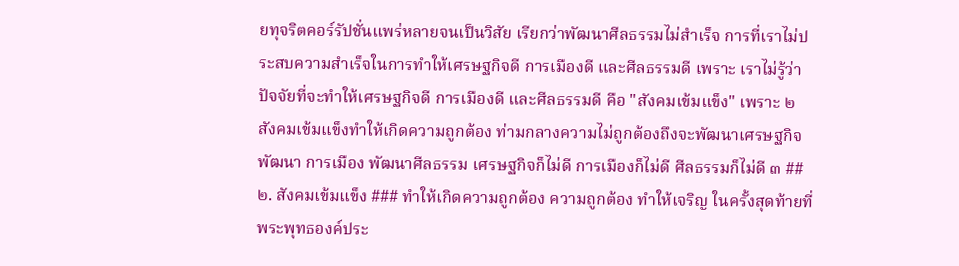ยทุจริตคอร์รัปชั่นแพร่หลายจนเป็นวิสัย เรียกว่าพัฒนาศีลธรรมไม่สำเร็จ การที่เราไม่ประสบความสำเร็จในการทำให้เศรษฐกิจดี การเมืองดี และศีลธรรมดี เพราะ เราไม่รู้ว่าปัจจัยที่จะทำให้เศรษฐกิจดี การเมืองดี และศีลธรรมดี คือ "สังคมเข้มแข็ง" เพราะ ๒ สังคมเข้มแข็งทำให้เกิดความถูกต้อง ท่ามกลางความไม่ถูกต้องถึงจะพัฒนาเศรษฐกิจ พัฒนา การเมือง พัฒนาศีลธรรม เศรษฐกิจก็ไม่ดี การเมืองก็ไม่ดี ศีลธรรมก็ไม่ดี ๓ ## ๒. สังคมเข้มแข็ง ### ทำให้เกิดความถูกต้อง ความถูกต้อง ทำให้เจริญ ในครั้งสุดท้ายที่พระพุทธองค์ประ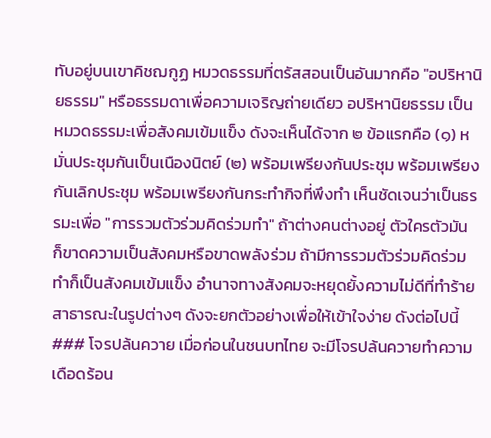ทับอยู่บนเขาคิชฌกูฏ หมวดธรรมที่ตรัสสอนเป็นอันมากคือ "อปริหานิยธรรม" หรือธรรมดาเพื่อความเจริญถ่ายเดียว อปริหานิยธรรม เป็นหมวดธรรมะเพื่อสังคมเข้มแข็ง ดังจะเห็นได้จาก ๒ ข้อแรกคือ (๑) หมั่นประชุมกันเป็นเนืองนิตย์ (๒) พร้อมเพรียงกันประชุม พร้อมเพรียงกันเลิกประชุม พร้อมเพรียงกันกระทำกิจที่พึงทำ เห็นชัดเจนว่าเป็นธรรมะเพื่อ "การรวมตัวร่วมคิดร่วมทำ" ถ้าต่างคนต่างอยู่ ตัวใครตัวมัน ก็ขาดความเป็นสังคมหรือขาดพลังร่วม ถ้ามีการรวมตัวร่วมคิดร่วมทำก็เป็นสังคมเข้มแข็ง อำนาจทางสังคมจะหยุดยั้งความไม่ดีที่ทำร้ายสาธารณะในรูปต่างๆ ดังจะยกตัวอย่างเพื่อให้เข้าใจง่าย ดังต่อไปนี้ ### โจรปล้นควาย เมื่อก่อนในชนบทไทย จะมีโจรปล้นควายทำความเดือดร้อน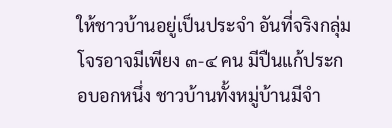ให้ชาวบ้านอยู่เป็นประจำ อันที่จริงกลุ่มโจรอาจมีเพียง ๓-๔ คน มีปืนแก้ประกอบอกหนึ่ง ชาวบ้านทั้งหมู่บ้านมีจำ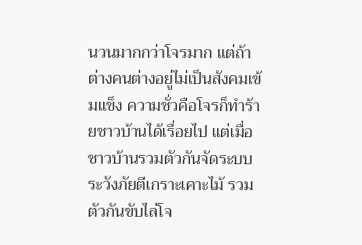นวนมากกว่าโจรมาก แต่ถ้าต่างคนต่างอยู่ไม่เป็นสังคมเข้มแข็ง ความชั่วคือโจรก็ทำร้ายชาวบ้านได้เรื่อยไป แต่เมื่อชาวบ้านรวมตัวกันจัดระบบระวังภัยตีเกราะเคาะไม้ รวมตัวกันขับไล่โจ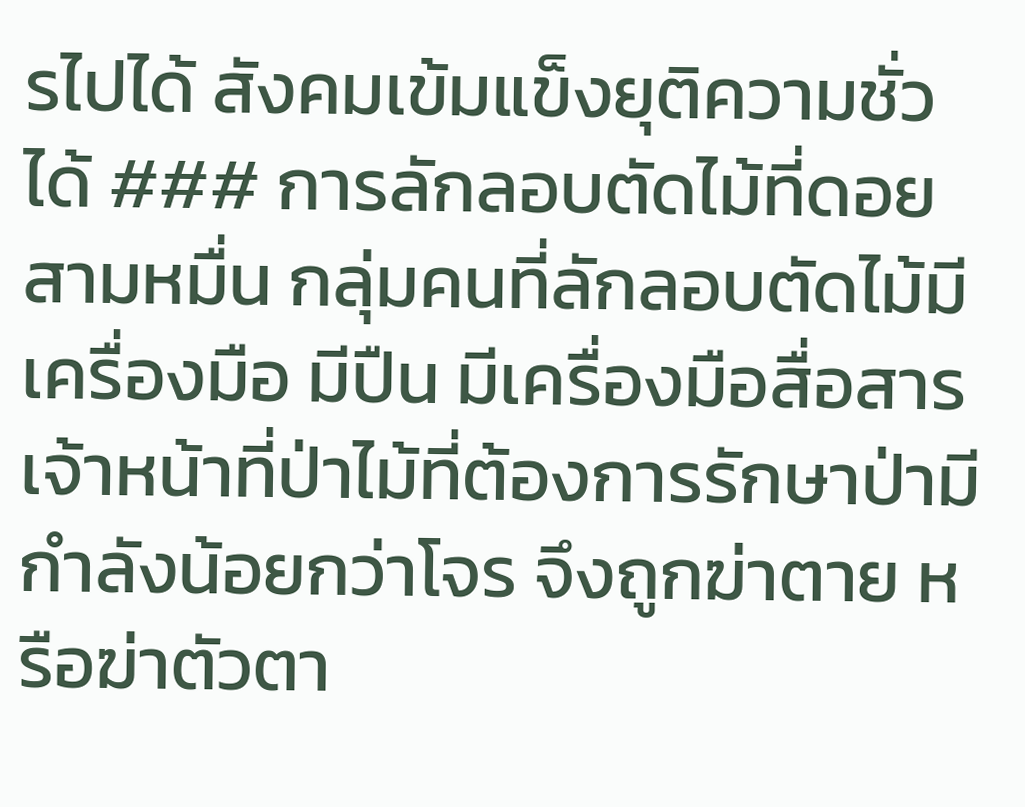รไปได้ สังคมเข้มแข็งยุติความชั่วได้ ### การลักลอบตัดไม้ที่ดอยสามหมื่น กลุ่มคนที่ลักลอบตัดไม้มีเครื่องมือ มีปืน มีเครื่องมือสื่อสาร เจ้าหน้าที่ป่าไม้ที่ต้องการรักษาป่ามีกำลังน้อยกว่าโจร จึงถูกฆ่าตาย หรือฆ่าตัวตา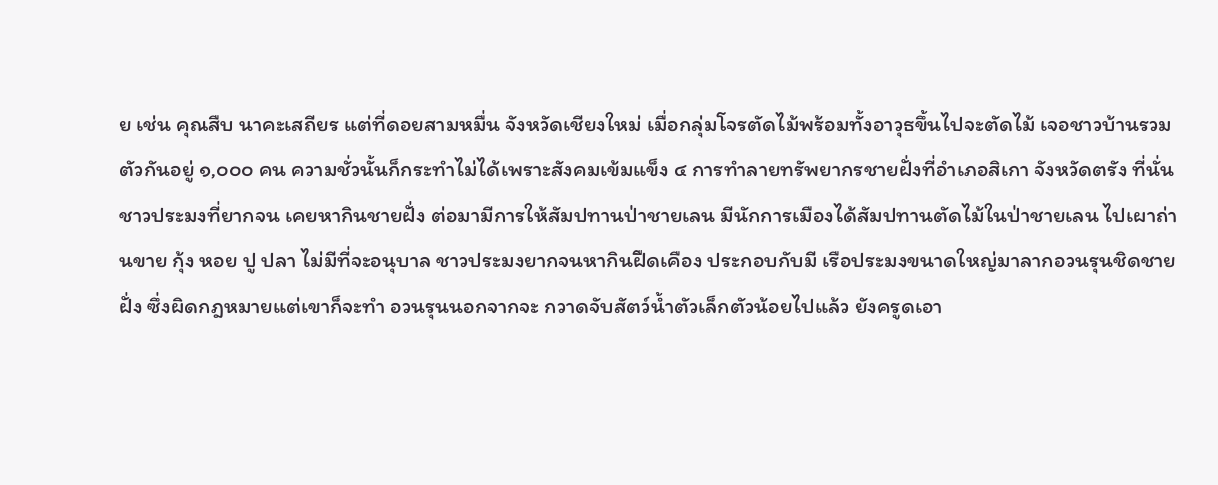ย เช่น คุณสืบ นาคะเสถียร แต่ที่ดอยสามหมื่น จังหวัดเชียงใหม่ เมื่อกลุ่มโจรตัดไม้พร้อมทั้งอาวุธขึ้นไปจะตัดไม้ เจอชาวบ้านรวมตัวกันอยู่ ๑,๐๐๐ คน ความชั่วนั้นก็กระทำไม่ได้เพราะสังคมเข้มแข็ง ๔ การทำลายทรัพยากรชายฝั่งที่อำเภอสิเกา จังหวัดตรัง ที่นั่นชาวประมงที่ยากจน เคยหากินชายฝั่ง ต่อมามีการให้สัมปทานป่าชายเลน มีนักการเมืองได้สัมปทานตัดไม้ในป่าชายเลน ไปเผาถ่านขาย กุ้ง หอย ปู ปลา ไม่มีที่จะอนุบาล ชาวประมงยากจนหากินฝืดเคือง ประกอบกับมี เรือประมงขนาดใหญ่มาลากอวนรุนชิดชายฝั่ง ซึ่งผิดกฎหมายแต่เขาก็จะทำ อวนรุนนอกจากจะ กวาดจับสัตว์น้ำตัวเล็กตัวน้อยไปแล้ว ยังครูดเอา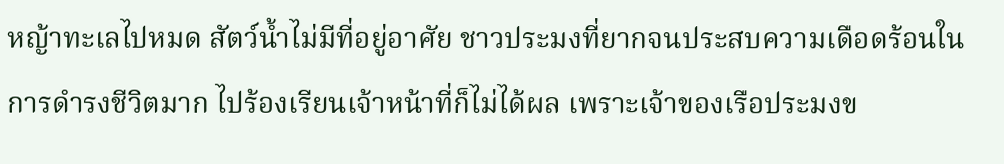หญ้าทะเลไปหมด สัตว์น้ำไม่มีที่อยู่อาศัย ชาวประมงที่ยากจนประสบความเดือดร้อนในการดำรงชีวิตมาก ไปร้องเรียนเจ้าหน้าที่ก็ไม่ได้ผล เพราะเจ้าของเรือประมงข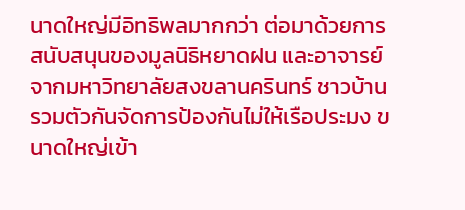นาดใหญ่มีอิทธิพลมากกว่า ต่อมาด้วยการสนับสนุนของมูลนิธิหยาดฝน และอาจารย์จากมหาวิทยาลัยสงขลานครินทร์ ชาวบ้านรวมตัวกันจัดการป้องกันไม่ให้เรือประมง ขนาดใหญ่เข้า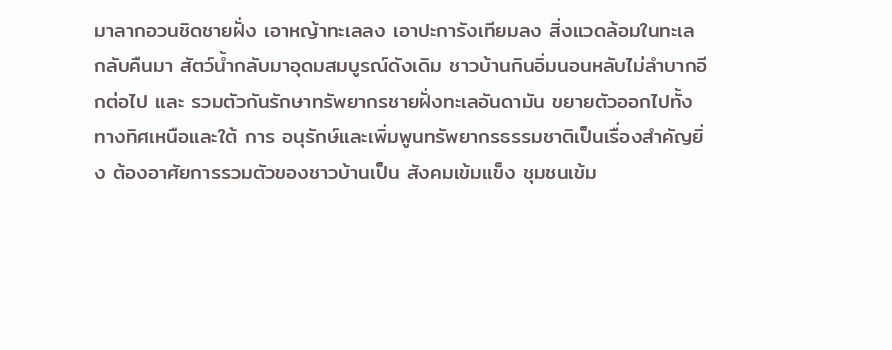มาลากอวนชิดชายฝั่ง เอาหญ้าทะเลลง เอาปะการังเทียมลง สิ่งแวดล้อมในทะเล กลับคืนมา สัตว์น้ำกลับมาอุดมสมบูรณ์ดังเดิม ชาวบ้านกินอิ่มนอนหลับไม่ลำบากอีกต่อไป และ รวมตัวกันรักษาทรัพยากรชายฝั่งทะเลอันดามัน ขยายตัวออกไปทั้งทางทิศเหนือและใต้ การ อนุรักษ์และเพิ่มพูนทรัพยากรธรรมชาติเป็นเรื่องสำคัญยิ่ง ต้องอาศัยการรวมตัวของชาวบ้านเป็น สังคมเข้มแข็ง ชุมชนเข้ม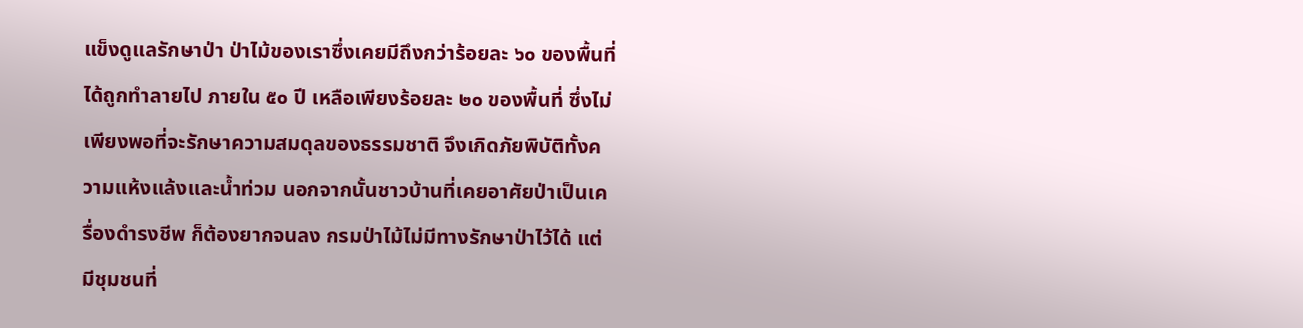แข็งดูแลรักษาป่า ป่าไม้ของเราซึ่งเคยมีถึงกว่าร้อยละ ๖๐ ของพื้นที่ ได้ถูกทำลายไป ภายใน ๕๐ ปี เหลือเพียงร้อยละ ๒๐ ของพื้นที่ ซึ่งไม่เพียงพอที่จะรักษาความสมดุลของธรรมชาติ จึงเกิดภัยพิบัติทั้งความแห้งแล้งและน้ำท่วม นอกจากนั้นชาวบ้านที่เคยอาศัยป่าเป็นเครื่องดำรงชีพ ก็ต้องยากจนลง กรมป่าไม้ไม่มีทางรักษาป่าไว้ได้ แต่มีชุมชนที่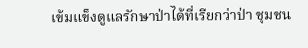เข้มแข็งดูแลรักษาป่าได้ที่เรียกว่าป่า ชุมชน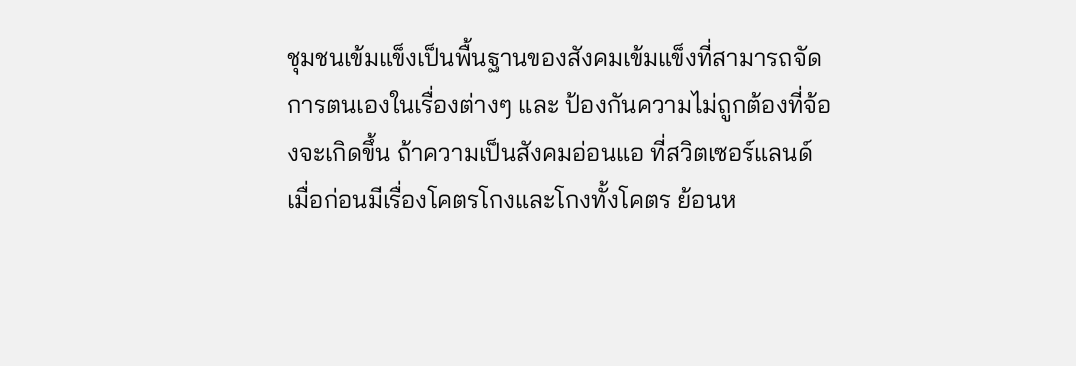ชุมชนเข้มแข็งเป็นพื้นฐานของสังคมเข้มแข็งที่สามารถจัดการตนเองในเรื่องต่างๆ และ ป้องกันความไม่ถูกต้องที่จ้องจะเกิดขึ้น ถ้าความเป็นสังคมอ่อนแอ ที่สวิตเซอร์แลนด์เมื่อก่อนมีเรื่องโคตรโกงและโกงทั้งโคตร ย้อนห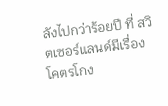ลังไปกว่าร้อยปี ที่ สวิตเซอร์แลนด์มีเรื่องโคตรโกง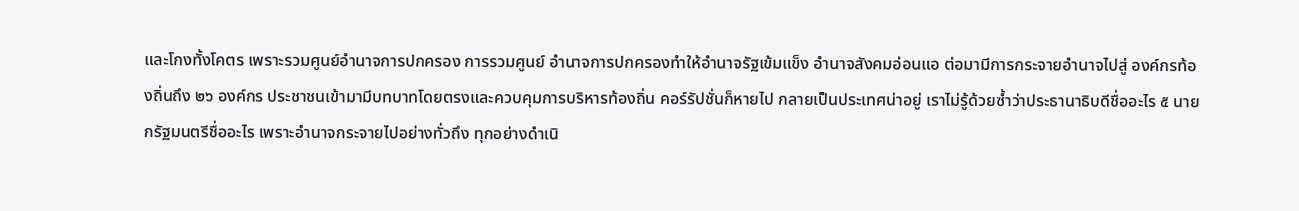และโกงทั้งโคตร เพราะรวมศูนย์อำนาจการปกครอง การรวมศูนย์ อำนาจการปกครองทำให้อำนาจรัฐเข้มแข็ง อำนาจสังคมอ่อนแอ ต่อมามีการกระจายอำนาจไปสู่ องค์กรท้องถิ่นถึง ๒๖ องค์กร ประชาชนเข้ามามีบทบาทโดยตรงและควบคุมการบริหารท้องถิ่น คอร์รัปชั่นก็หายไป กลายเป็นประเทศน่าอยู่ เราไม่รู้ด้วยซ้ำว่าประธานาธิบดีชื่ออะไร ๕ นายกรัฐมนตรีชื่ออะไร เพราะอำนาจกระจายไปอย่างทั่วถึง ทุกอย่างดำเนิ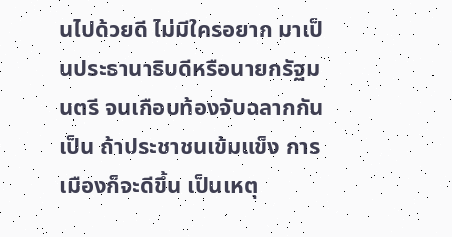นไปด้วยดี ไม่มีใครอยาก มาเป็นประธานาธิบดีหรือนายกรัฐมนตรี จนเกือบท้องจับฉลากกันเป็น ถ้าประชาชนเข้มแข็ง การเมืองก็จะดีขึ้น เป็นเหตุ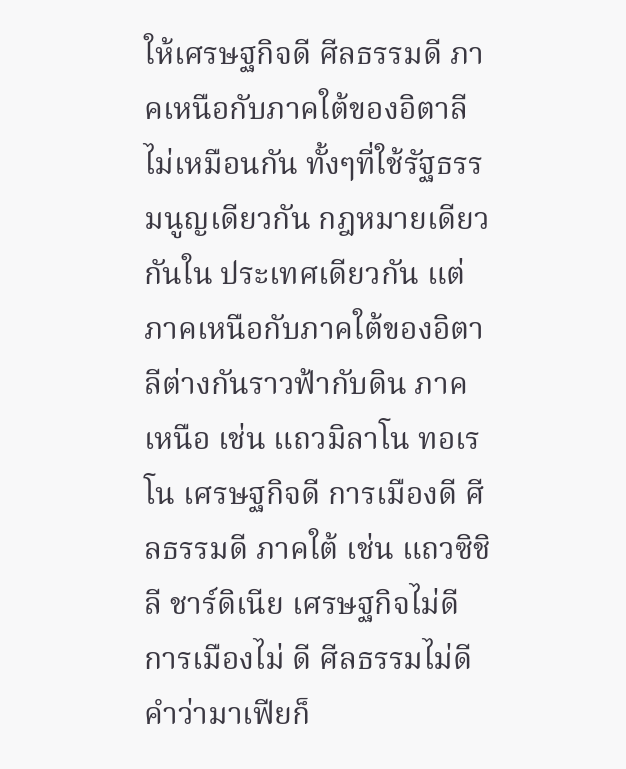ให้เศรษฐกิจดี ศีลธรรมดี ภาคเหนือกับภาคใต้ของอิตาลีไม่เหมือนกัน ทั้งๆที่ใช้รัฐธรรมนูญเดียวกัน กฎหมายเดียวกันใน ประเทศเดียวกัน แต่ภาคเหนือกับภาคใต้ของอิตาลีต่างกันราวฟ้ากับดิน ภาคเหนือ เช่น แถวมิลาโน ทอเรโน เศรษฐกิจดี การเมืองดี ศีลธรรมดี ภาคใต้ เช่น แถวซิชิลี ชาร์ดิเนีย เศรษฐกิจไม่ดี การเมืองไม่ ดี ศีลธรรมไม่ดี คำว่ามาเฟียก็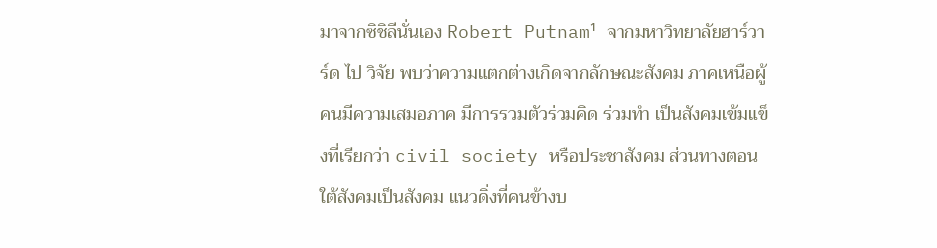มาจากซิชิลีนั่นเอง Robert Putnam¹ จากมหาวิทยาลัยฮาร์วาร์ด ไป วิจัย พบว่าความแตกต่างเกิดจากลักษณะสังคม ภาคเหนือผู้คนมีความเสมอภาค มีการรวมตัวร่วมคิด ร่วมทำ เป็นสังคมเข้มแข็งที่เรียกว่า civil society หรือประชาสังคม ส่วนทางตอนใต้สังคมเป็นสังคม แนวดิ่งที่คนข้างบ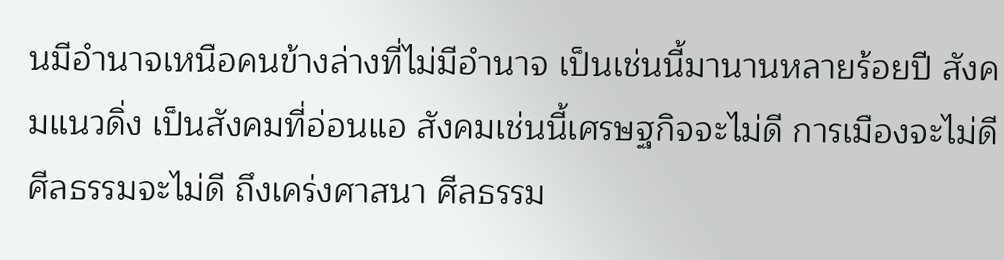นมีอำนาจเหนือคนข้างล่างที่ไม่มีอำนาจ เป็นเช่นนี้มานานหลายร้อยปี สังคมแนวดิ่ง เป็นสังคมที่อ่อนแอ สังคมเช่นนี้เศรษฐกิจจะไม่ดี การเมืองจะไม่ดี ศีลธรรมจะไม่ดี ถึงเคร่งศาสนา ศีลธรรม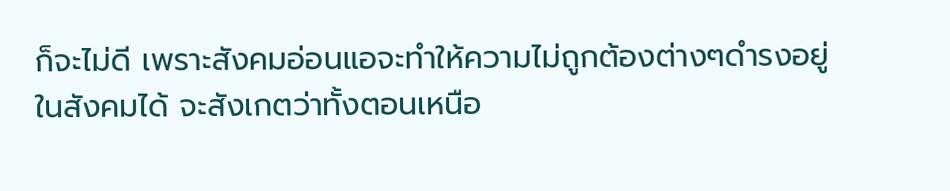ก็จะไม่ดี เพราะสังคมอ่อนแอจะทำให้ความไม่ถูกต้องต่างๆดำรงอยู่ในสังคมได้ จะสังเกตว่าทั้งตอนเหนือ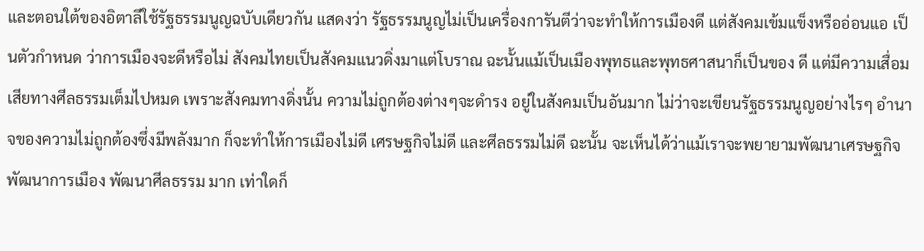และตอนใต้ของอิตาลีใช้รัฐธรรมนูญฉบับเดียวกัน แสดงว่า รัฐธรรมนูญไม่เป็นเครื่องการันตีว่าจะทำให้การเมืองดี แต่สังคมเข้มแข็งหรืออ่อนแอ เป็นตัวกำหนด ว่าการเมืองจะดีหรือไม่ สังคมไทยเป็นสังคมแนวดิ่งมาแต่โบราณ ฉะนั้นแม้เป็นเมืองพุทธและพุทธศาสนาก็เป็นของ ดี แต่มีความเสื่อมเสียทางศีลธรรมเต็มไปหมด เพราะสังคมทางดิ่งนั้น ความไม่ถูกต้องต่างๆจะดำรง อยู่ในสังคมเป็นอันมาก ไม่ว่าจะเขียนรัฐธรรมนูญอย่างไรๆ อำนาจของความไม่ถูกต้องซึ่งมีพลังมาก ก็จะทำให้การเมืองไม่ดี เศรษฐกิจไม่ดี และศีลธรรมไม่ดี ฉะนั้น จะเห็นได้ว่าแม้เราจะพยายามพัฒนาเศรษฐกิจ พัฒนาการเมือง พัฒนาศีลธรรม มาก เท่าใดก็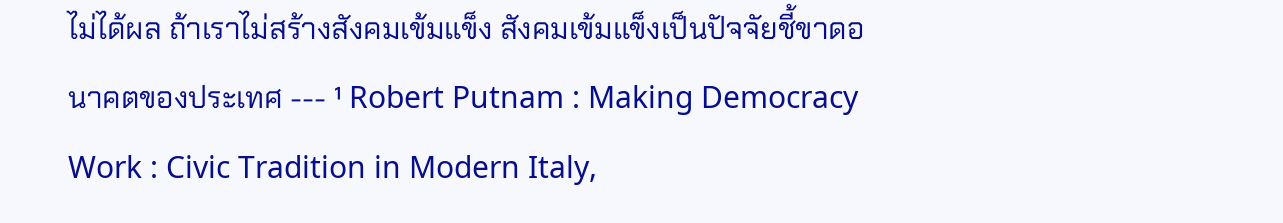ไม่ได้ผล ถ้าเราไม่สร้างสังคมเข้มแข็ง สังคมเข้มแข็งเป็นปัจจัยชี้ขาดอนาคตของประเทศ --- ¹ Robert Putnam : Making Democracy Work : Civic Tradition in Modern Italy,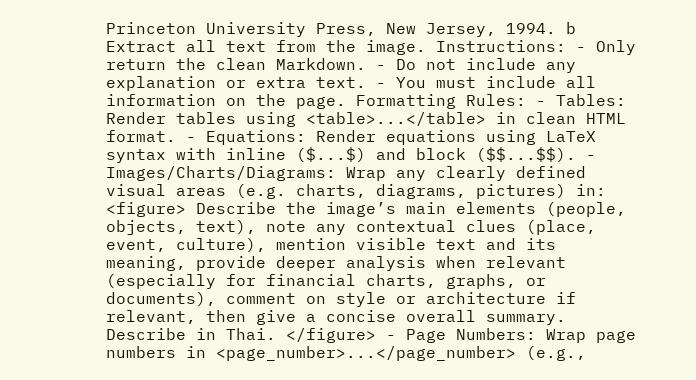Princeton University Press, New Jersey, 1994. b Extract all text from the image. Instructions: - Only return the clean Markdown. - Do not include any explanation or extra text. - You must include all information on the page. Formatting Rules: - Tables: Render tables using <table>...</table> in clean HTML format. - Equations: Render equations using LaTeX syntax with inline ($...$) and block ($$...$$). - Images/Charts/Diagrams: Wrap any clearly defined visual areas (e.g. charts, diagrams, pictures) in: <figure> Describe the image’s main elements (people, objects, text), note any contextual clues (place, event, culture), mention visible text and its meaning, provide deeper analysis when relevant (especially for financial charts, graphs, or documents), comment on style or architecture if relevant, then give a concise overall summary. Describe in Thai. </figure> - Page Numbers: Wrap page numbers in <page_number>...</page_number> (e.g.,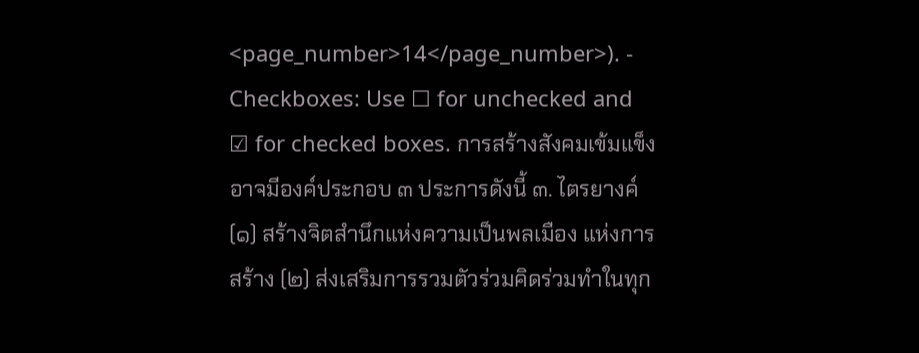<page_number>14</page_number>). - Checkboxes: Use ☐ for unchecked and ☑ for checked boxes. การสร้างสังคมเข้มแข็งอาจมีองค์ประกอบ ๓ ประการดังนี้ ๓. ไตรยางค์ (๑) สร้างจิตสำนึกแห่งความเป็นพลเมือง แห่งการสร้าง (๒) ส่งเสริมการรวมตัวร่วมคิดร่วมทำในทุก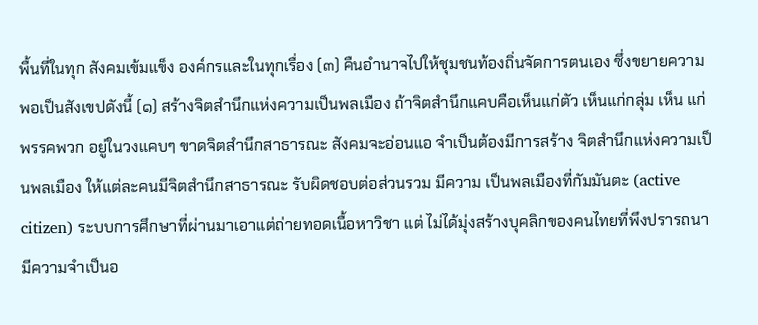พื้นที่ในทุก สังคมเข้มแข็ง องค์กรและในทุกเรื่อง (๓) คืนอำนาจไปให้ชุมชนท้องถิ่นจัดการตนเอง ซึ่งขยายความพอเป็นสังเขปดังนี้ (๑) สร้างจิตสำนึกแห่งความเป็นพลเมือง ถ้าจิตสำนึกแคบคือเห็นแก่ตัว เห็นแก่กลุ่ม เห็น แก่พรรคพวก อยู่ในวงแคบๆ ขาดจิตสำนึกสาธารณะ สังคมจะอ่อนแอ จำเป็นต้องมีการสร้าง จิตสำนึกแห่งความเป็นพลเมือง ให้แต่ละคนมีจิตสำนึกสาธารณะ รับผิดชอบต่อส่วนรวม มีความ เป็นพลเมืองที่กัมมันตะ (active citizen) ระบบการศึกษาที่ผ่านมาเอาแต่ถ่ายทอดเนื้อหาวิชา แต่ ไม่ได้มุ่งสร้างบุคลิกของคนไทยที่พึงปรารถนา มีความจำเป็นอ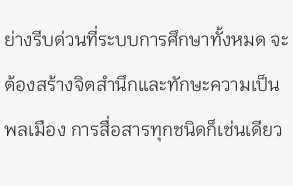ย่างรีบด่วนที่ระบบการศึกษาทั้งหมด จะต้องสร้างจิตสำนึกและทักษะความเป็นพลเมือง การสื่อสารทุกชนิดก็เช่นเดียว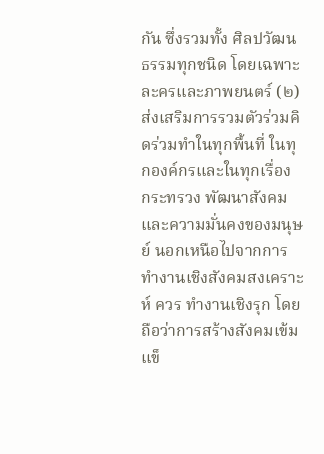กัน ซึ่งรวมทั้ง ศิลปวัฒนธรรมทุกชนิด โดยเฉพาะละครและภาพยนตร์ (๒) ส่งเสริมการรวมตัวร่วมคิดร่วมทำในทุกพื้นที่ ในทุกองค์กรและในทุกเรื่อง กระทรวง พัฒนาสังคมและความมั่นคงของมนุษย์ นอกเหนือไปจากการทำงานเชิงสังคมสงเคราะห์ ควร ทำงานเชิงรุก โดยถือว่าการสร้างสังคมเข้มแข็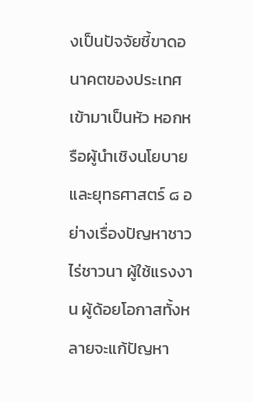งเป็นปัจจัยชี้ขาดอนาคตของประเทศ เข้ามาเป็นหัว หอกหรือผู้นำเชิงนโยบายและยุทธศาสตร์ ๘ อย่างเรื่องปัญหาชาวไร่ชาวนา ผู้ใช้แรงงาน ผู้ด้อยโอกาสทั้งหลายจะแก้ปัญหา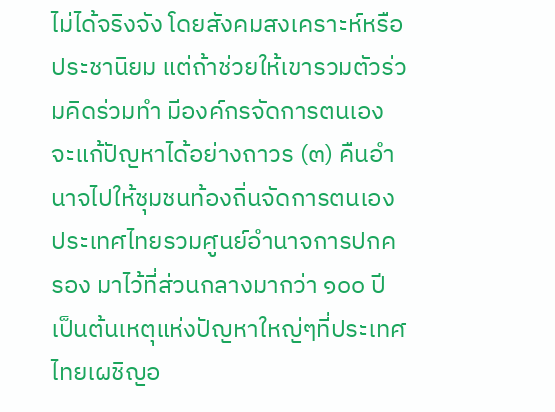ไม่ได้จริงจัง โดยสังคมสงเคราะห์หรือประชานิยม แต่ถ้าช่วยให้เขารวมตัวร่วมคิดร่วมทำ มีองค์กรจัดการตนเอง จะแก้ปัญหาได้อย่างถาวร (๓) คืนอำนาจไปให้ชุมชนท้องถิ่นจัดการตนเอง ประเทศไทยรวมศูนย์อำนาจการปกครอง มาไว้ที่ส่วนกลางมากว่า ๑๐๐ ปี เป็นต้นเหตุแห่งปัญหาใหญ่ๆที่ประเทศไทยเผชิญอ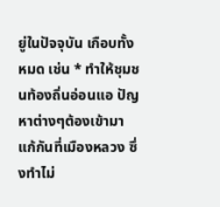ยู่ในปัจจุบัน เกือบทั้งหมด เช่น * ทำให้ชุมชนท้องถิ่นอ่อนแอ ปัญหาต่างๆต้องเข้ามาแก้กันที่เมืองหลวง ซึ่งทำไม่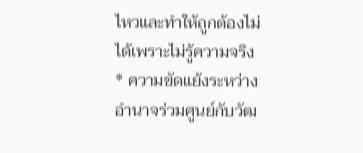ไหวและทำให้ถูกต้องไม่ได้เพราะไม่รู้ความจริง * ความขัดแย้งระหว่างอำนาจร่วมศูนย์กับวัฒ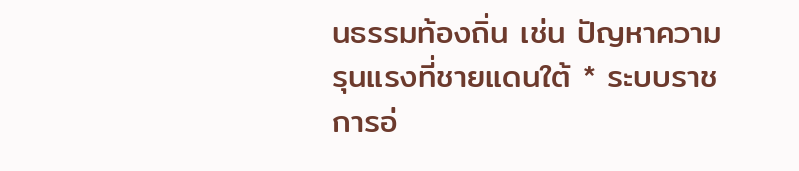นธรรมท้องถิ่น เช่น ปัญหาความรุนแรงที่ชายแดนใต้ * ระบบราชการอ่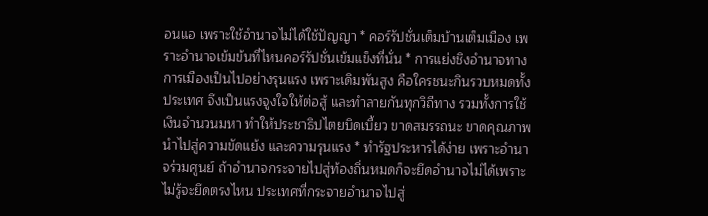อนแอ เพราะใช้อำนาจไม่ได้ใช้ปัญญา * คอร์รัปชั่นเต็มบ้านเต็มเมือง เพราะอำนาจเข้มข้นที่ไหนคอร์รัปชั่นเข้มแข็งที่นั่น * การแย่งชิงอำนาจทางการเมืองเป็นไปอย่างรุนแรง เพราะเดิมพันสูง คือใครชนะกินรวบหมดทั้งประเทศ จึงเป็นแรงจูงใจให้ต่อสู้ และทำลายกันทุกวิถีทาง รวมทั้งการใช้เงินจำนวนมหา ทำให้ประชาธิปไตยบิดเบี้ยว ขาดสมรรถนะ ขาดคุณภาพ นำไปสู่ความขัดแย้ง และความรุนแรง * ทำรัฐประหารได้ง่าย เพราะอำนาจร่วมศูนย์ ถ้าอำนาจกระจายไปสู่ท้องถิ่นหมดก็จะยึดอำนาจไม่ได้เพราะไม่รู้จะยึดตรงไหน ประเทศที่กระจายอำนาจไปสู่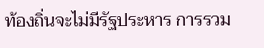ท้องถิ่นจะไม่มีรัฐประหาร การรวม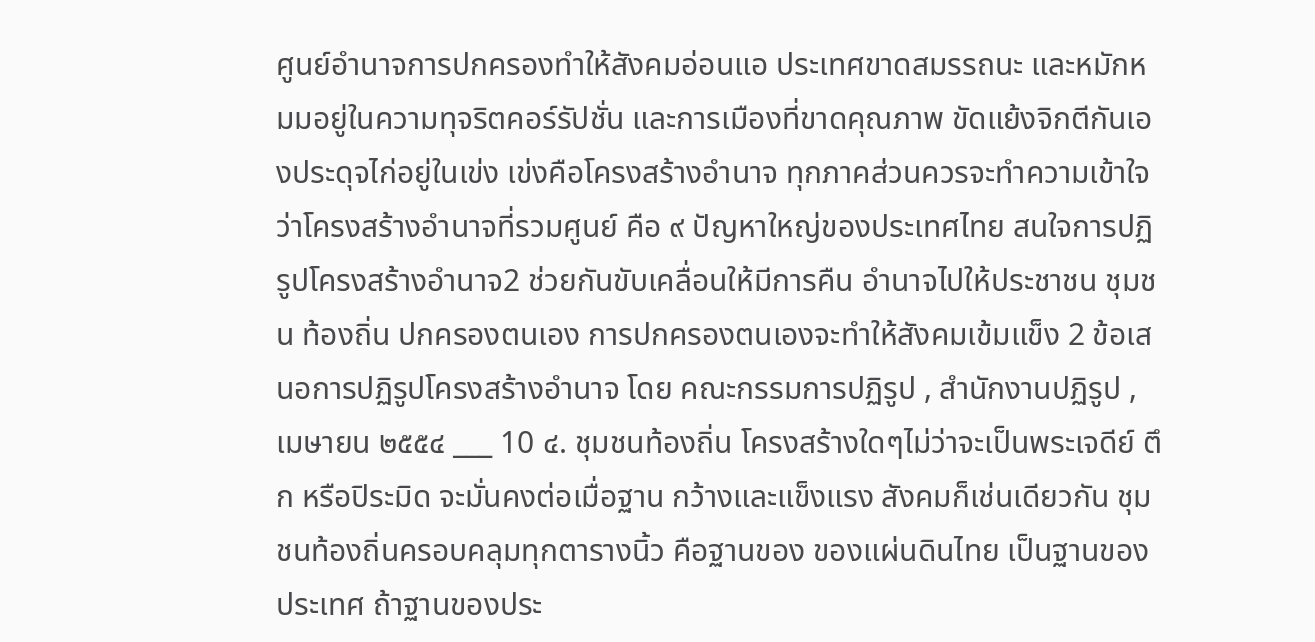ศูนย์อำนาจการปกครองทำให้สังคมอ่อนแอ ประเทศขาดสมรรถนะ และหมักหมมอยู่ในความทุจริตคอร์รัปชั่น และการเมืองที่ขาดคุณภาพ ขัดแย้งจิกตีกันเองประดุจไก่อยู่ในเข่ง เข่งคือโครงสร้างอำนาจ ทุกภาคส่วนควรจะทำความเข้าใจว่าโครงสร้างอำนาจที่รวมศูนย์ คือ ๙ ปัญหาใหญ่ของประเทศไทย สนใจการปฏิรูปโครงสร้างอำนาจ2 ช่วยกันขับเคลื่อนให้มีการคืน อำนาจไปให้ประชาชน ชุมชน ท้องถิ่น ปกครองตนเอง การปกครองตนเองจะทำให้สังคมเข้มแข็ง 2 ข้อเสนอการปฏิรูปโครงสร้างอำนาจ โดย คณะกรรมการปฏิรูป , สำนักงานปฏิรูป , เมษายน ๒๕๕๔ ___ 10 ๔. ชุมชนท้องถิ่น โครงสร้างใดๆไม่ว่าจะเป็นพระเจดีย์ ตึก หรือปิระมิด จะมั่นคงต่อเมื่อฐาน กว้างและแข็งแรง สังคมก็เช่นเดียวกัน ชุมชนท้องถิ่นครอบคลุมทุกตารางนิ้ว คือฐานของ ของแผ่นดินไทย เป็นฐานของประเทศ ถ้าฐานของประ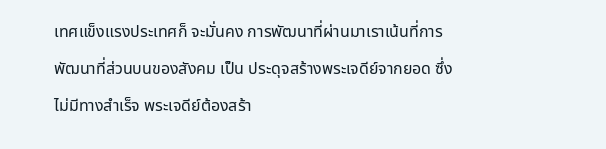เทศแข็งแรงประเทศก็ จะมั่นคง การพัฒนาที่ผ่านมาเราเน้นที่การพัฒนาที่ส่วนบนของสังคม เป็น ประดุจสร้างพระเจดีย์จากยอด ซึ่งไม่มีทางสำเร็จ พระเจดีย์ต้องสร้า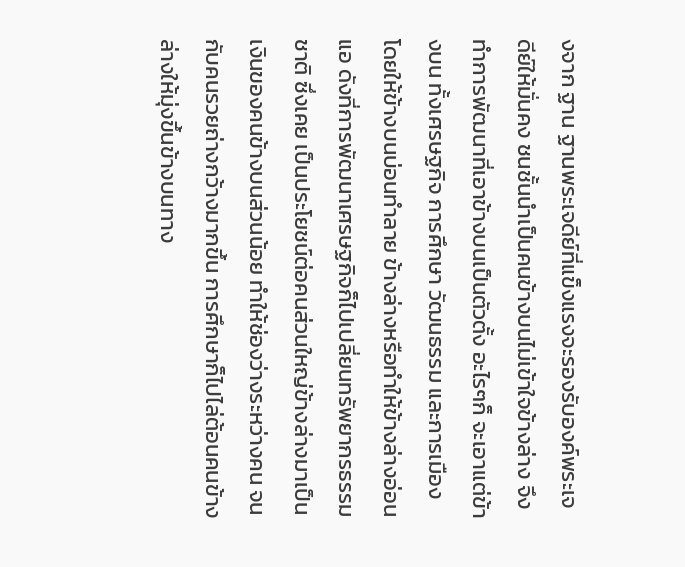งจาก ฐาน ฐานพระเจดีย์ที่แข็งแรงจะรองรับองค์พระเจดีย์ให้มั่นคง ชนชั้นนำเป็นคนข้างบนไม่เข้าใจข้างล่าง จึงทำการพัฒนาที่เอาข้างบนเป็นตัวตั้ง อะไรๆก็ จะเอาแต่ข้างบน ทั้งเศรษฐกิจ การศึกษา วัฒนธรรม และการเมือง โดยให้ข้างบนบ่อนทำลาย ข้างล่างหรือทำให้ข้างล่างอ่อนแอ ดังที่การพัฒนาเศรษฐกิจก็ไปเปลี่ยนทรัพยากรธรรมชาติ ซึ่งเคย เป็นประโยชน์ต่อคนส่วนใหญ่ข้างล่างมาเป็นเงินของคนข้างบนส่วนน้อย ทำให้ช่องว่างระหว่างคน จนกับคนรวยถ่างกว้างมากขึ้น การศึกษาก็ไปไล่ต้อนคนข้างล่างให้มุ่งขึ้นข้างบนทาง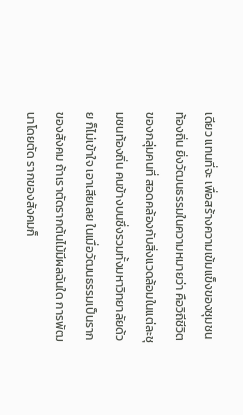เดียว แทนที่จะ เพื่อสร้างความเข้มแข็งของชุมชนท้องถิ่น ยิ่งวัฒนธรรมในความหมายว่า คือวิถีชีวิตของกลุ่มคนที่ สอดคล้องกับสิ่งแวดล้อมในแต่ละชุมชนท้องถิ่น คนข้างบนซึ่งรวมทั้งมหาวิทยาลัยด้วย ก็ไม่เข้าใจ เอาเสียเลย ในเมื่อวัฒนธรรมเป็นรากของสังคม ถ้าเราตัดรากต้นไม้มีผลฉันใด การพัฒนาโดยตัด รากของสังคมก็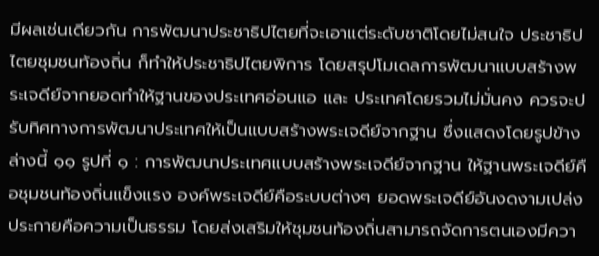มีผลเช่นเดียวกัน การพัฒนาประชาธิปไตยที่จะเอาแต่ระดับชาติโดยไม่สนใจ ประชาธิปไตยชุมชนท้องถิ่น ก็ทำให้ประชาธิปไตยพิการ โดยสรุปโมเดลการพัฒนาแบบสร้างพระเจดีย์จากยอดทำให้ฐานของประเทศอ่อนแอ และ ประเทศโดยรวมไม่มั่นคง ควรจะปรับทิศทางการพัฒนาประเทศให้เป็นแบบสร้างพระเจดีย์จากฐาน ซึ่งแสดงโดยรูปข้างล่างนี้ ๑๑ รูปที่ ๑ : การพัฒนาประเทศแบบสร้างพระเจดีย์จากฐาน ให้ฐานพระเจดีย์คือชุมชนท้องถิ่นแข็งแรง องค์พระเจดีย์คือระบบต่างๆ ยอดพระเจดีย์อันงดงามเปล่งประกายคือความเป็นธรรม โดยส่งเสริมให้ชุมชนท้องถิ่นสามารถจัดการตนเองมีควา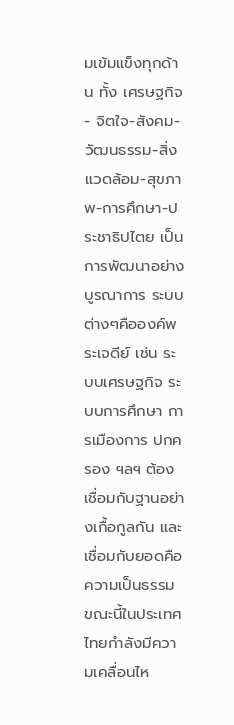มเข้มแข็งทุกด้าน ทั้ง เศรษฐกิจ- จิตใจ-สังคม-วัฒนธรรม-สิ่งแวดล้อม-สุขภาพ-การศึกษา-ประชาธิปไตย เป็นการพัฒนาอย่าง บูรณาการ ระบบต่างๆคือองค์พระเจดีย์ เช่น ระบบเศรษฐกิจ ระบบการศึกษา การเมืองการ ปกครอง ฯลฯ ต้องเชื่อมกับฐานอย่างเกื้อกูลกัน และเชื่อมกับยอดคือความเป็นธรรม ขณะนี้ในประเทศไทยกำลังมีความเคลื่อนไห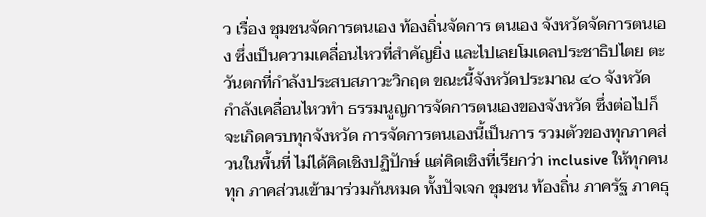ว เรื่อง ชุมชนจัดการตนเอง ท้องถิ่นจัดการ ตนเอง จังหวัดจัดการตนเอง ซึ่งเป็นความเคลื่อนไหวที่สำคัญยิ่ง และไปเลยโมเดลประชาธิปไตย ตะวันตกที่กำลังประสบสภาวะวิกฤต ขณะนี้จังหวัดประมาณ ๔๐ จังหวัด กำลังเคลื่อนไหวทำ ธรรมนูญการจัดการตนเองของจังหวัด ซึ่งต่อไปก็จะเกิดครบทุกจังหวัด การจัดการตนเองนี้เป็นการ รวมตัวของทุกภาคส่วนในพื้นที่ ไม่ได้คิดเชิงปฏิปักษ์ แต่คิดเชิงที่เรียกว่า inclusive ให้ทุกคนทุก ภาคส่วนเข้ามาร่วมกันหมด ทั้งปัจเจก ชุมชน ท้องถิ่น ภาครัฐ ภาคธุ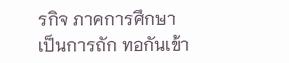รกิจ ภาคการศึกษา เป็นการถัก ทอกันเข้า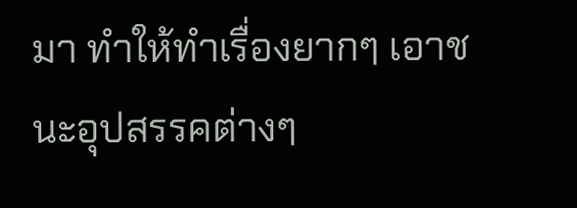มา ทำให้ทำเรื่องยากๆ เอาชนะอุปสรรคต่างๆ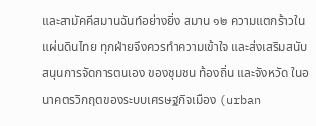และสามัคคีสมานฉันท์อย่างยิ่ง สมาน ๑๒ ความแตกร้าวในแผ่นดินไทย ทุกฝ่ายจึงควรทำความเข้าใจ และส่งเสริมสนับสนุนการจัดการตนเอง ของชุมชน ท้องถิ่น และจังหวัด ในอนาคตรวิกฤตของระบบเศรษฐกิจเมือง (urban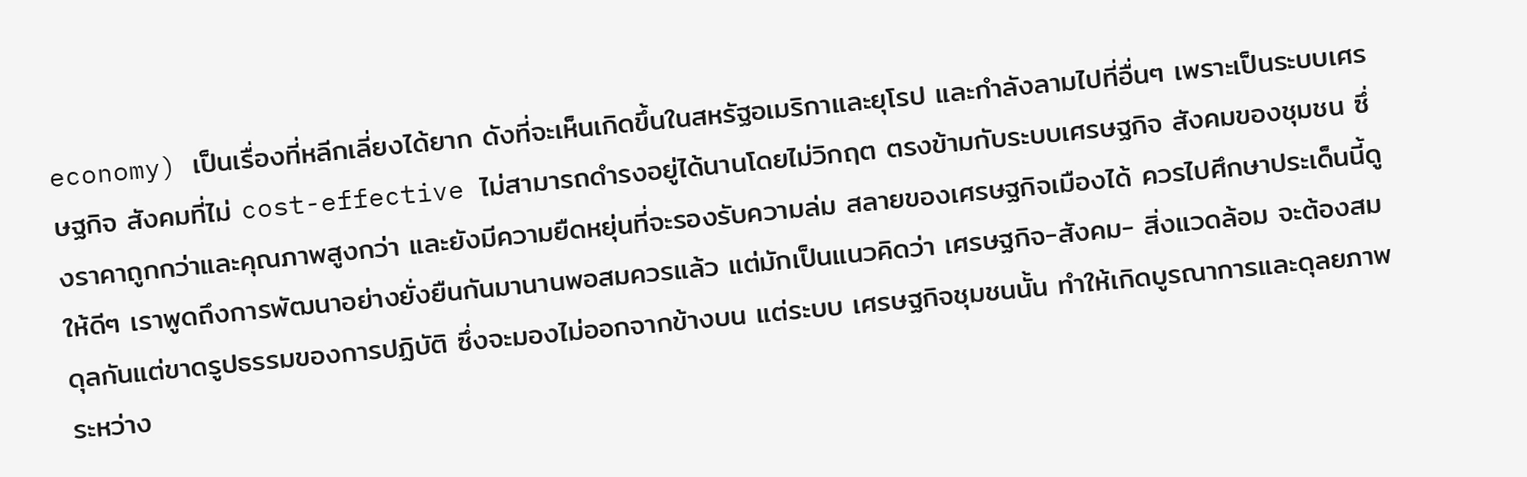economy) เป็นเรื่องที่หลีกเลี่ยงได้ยาก ดังที่จะเห็นเกิดขึ้นในสหรัฐอเมริกาและยุโรป และกำลังลามไปที่อื่นๆ เพราะเป็นระบบเศรษฐกิจ สังคมที่ไม่ cost-effective ไม่สามารถดำรงอยู่ได้นานโดยไม่วิกฤต ตรงข้ามกับระบบเศรษฐกิจ สังคมของชุมชน ซึ่งราคาถูกกว่าและคุณภาพสูงกว่า และยังมีความยืดหยุ่นที่จะรองรับความล่ม สลายของเศรษฐกิจเมืองได้ ควรไปศึกษาประเด็นนี้ดูให้ดีๆ เราพูดถึงการพัฒนาอย่างยั่งยืนกันมานานพอสมควรแล้ว แต่มักเป็นแนวคิดว่า เศรษฐกิจ-สังคม- สิ่งแวดล้อม จะต้องสมดุลกันแต่ขาดรูปธรรมของการปฏิบัติ ซึ่งจะมองไม่ออกจากข้างบน แต่ระบบ เศรษฐกิจชุมชนนั้น ทำให้เกิดบูรณาการและดุลยภาพระหว่าง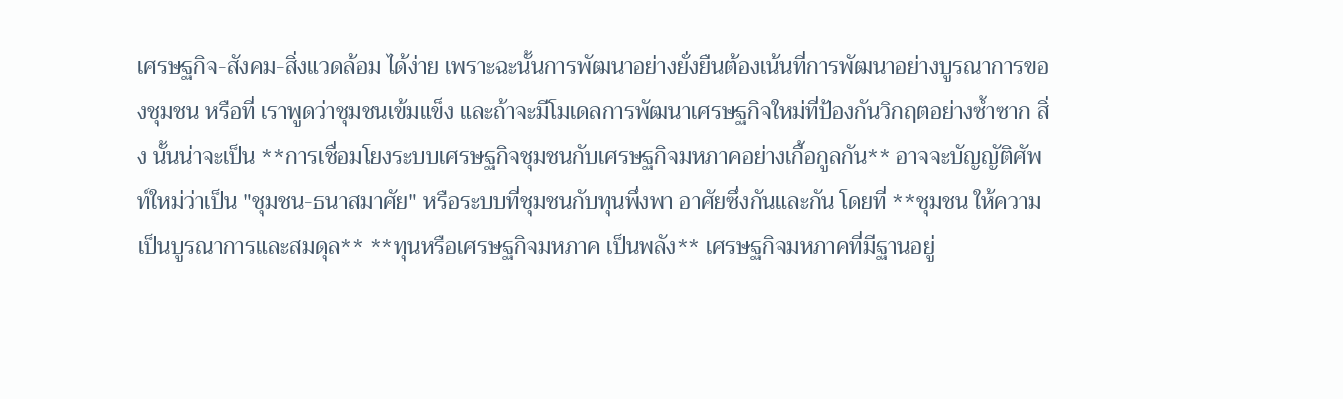เศรษฐกิจ-สังคม-สิ่งแวดล้อม ได้ง่าย เพราะฉะนั้นการพัฒนาอย่างยั่งยืนต้องเน้นที่การพัฒนาอย่างบูรณาการของชุมชน หรือที่ เราพูดว่าชุมชนเข้มแข็ง และถ้าจะมีโมเดลการพัฒนาเศรษฐกิจใหม่ที่ป้องกันวิกฤตอย่างซ้ำซาก สิ่ง นั้นน่าจะเป็น **การเชื่อมโยงระบบเศรษฐกิจชุมชนกับเศรษฐกิจมหภาคอย่างเกื้อกูลกัน** อาจจะบัญญัติศัพท์ใหม่ว่าเป็น "ชุมชน-ธนาสมาศัย" หรือระบบที่ชุมชนกับทุนพึ่งพา อาศัยซึ่งกันและกัน โดยที่ **ชุมชน ให้ความเป็นบูรณาการและสมดุล** **ทุนหรือเศรษฐกิจมหภาค เป็นพลัง** เศรษฐกิจมหภาคที่มีฐานอยู่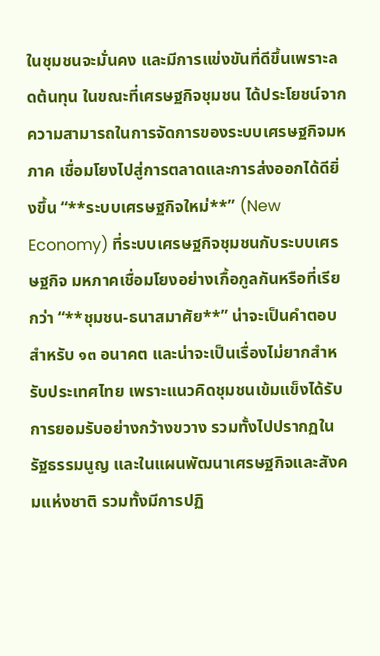ในชุมชนจะมั่นคง และมีการแข่งขันที่ดีขึ้นเพราะลดต้นทุน ในขณะที่เศรษฐกิจชุมชน ได้ประโยชน์จากความสามารถในการจัดการของระบบเศรษฐกิจมหภาค เชื่อมโยงไปสู่การตลาดและการส่งออกได้ดียิ่งขึ้น “**ระบบเศรษฐกิจใหม่**” (New Economy) ที่ระบบเศรษฐกิจชุมชนกับระบบเศรษฐกิจ มหภาคเชื่อมโยงอย่างเกื้อกูลกันหรือที่เรียกว่า “**ชุมชน-ธนาสมาศัย**” น่าจะเป็นคำตอบสำหรับ ๑๓ อนาคต และน่าจะเป็นเรื่องไม่ยากสำหรับประเทศไทย เพราะแนวคิดชุมชนเข้มแข็งได้รับการยอมรับอย่างกว้างขวาง รวมทั้งไปปรากฏในรัฐธรรมนูญ และในแผนพัฒนาเศรษฐกิจและสังคมแห่งชาติ รวมทั้งมีการปฏิ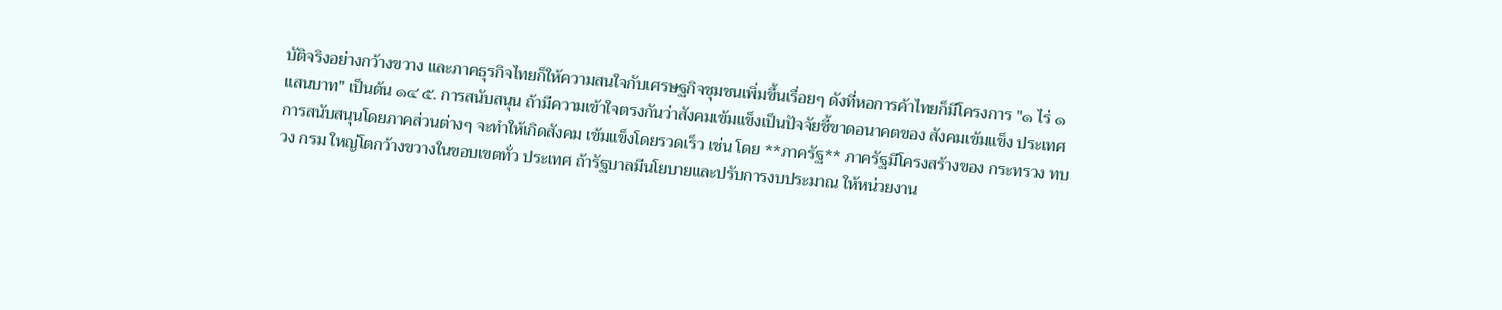บัติจริงอย่างกว้างขวาง และภาคธุรกิจไทยก็ให้ความสนใจกับเศรษฐกิจชุมชนเพิ่มขึ้นเรื่อยๆ ดังที่หอการค้าไทยก็มีโครงการ "๑ ไร่ ๑ แสนบาท" เป็นต้น ๑๔ ๕. การสนับสนุน ถ้ามีความเข้าใจตรงกันว่าสังคมเข้มแข็งเป็นปัจจัยชี้ขาดอนาคตของ สังคมเข้มแข็ง ประเทศ การสนับสนุนโดยภาคส่วนต่างๆ จะทำให้เกิดสังคม เข้มแข็งโดยรวดเร็ว เช่น โดย **ภาครัฐ** ภาครัฐมีโครงสร้างของ กระทรวง ทบวง กรม ใหญ่โตกว้างขวางในขอบเขตทั่ว ประเทศ ถ้ารัฐบาลมีนโยบายและปรับการงบประมาณ ให้หน่วยงาน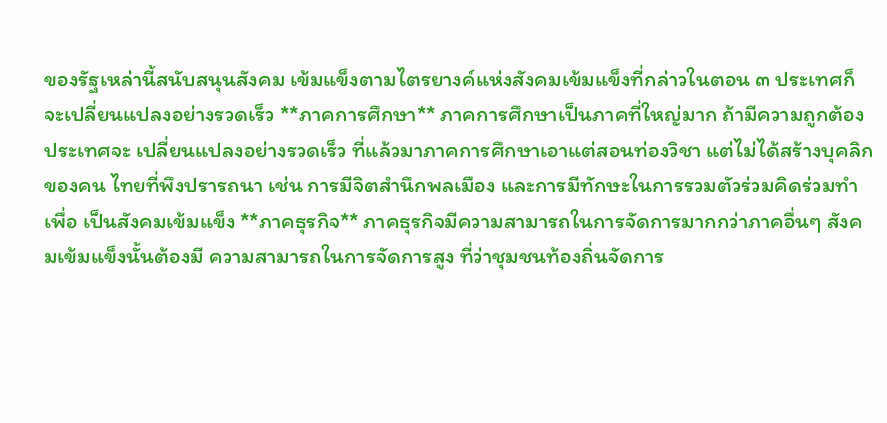ของรัฐเหล่านี้สนับสนุนสังคม เข้มแข็งตามไตรยางค์แห่งสังคมเข้มแข็งที่กล่าวในตอน ๓ ประเทศก็จะเปลี่ยนแปลงอย่างรวดเร็ว **ภาคการศึกษา** ภาคการศึกษาเป็นภาคที่ใหญ่มาก ถ้ามีความถูกต้องประเทศจะ เปลี่ยนแปลงอย่างรวดเร็ว ที่แล้วมาภาคการศึกษาเอาแต่สอนท่องวิชา แต่ไม่ได้สร้างบุคลิกของคน ไทยที่พึงปรารถนา เช่น การมีจิตสำนึกพลเมือง และการมีทักษะในการรวมตัวร่วมคิดร่วมทำเพื่อ เป็นสังคมเข้มแข็ง **ภาคธุรกิจ** ภาคธุรกิจมีความสามารถในการจัดการมากกว่าภาคอื่นๆ สังคมเข้มแข็งนั้นต้องมี ความสามารถในการจัดการสูง ที่ว่าชุมชนท้องถิ่นจัดการ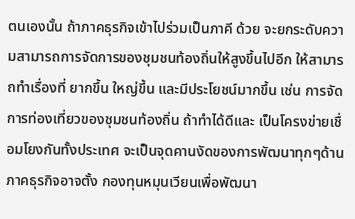ตนเองนั้น ถ้าภาคธุรกิจเข้าไปร่วมเป็นภาคี ด้วย จะยกระดับความสามารถการจัดการของชุมชนท้องถิ่นให้สูงขึ้นไปอีก ให้สามารถทำเรื่องที่ ยากขึ้น ใหญ่ขึ้น และมีประโยชน์มากขึ้น เช่น การจัดการท่องเที่ยวของชุมชนท้องถิ่น ถ้าทำได้ดีและ เป็นโครงข่ายเชื่อมโยงกันทั้งประเทศ จะเป็นจุดคานงัดของการพัฒนาทุกๆด้าน ภาคธุรกิจอาจตั้ง กองทุนหมุนเวียนเพื่อพัฒนา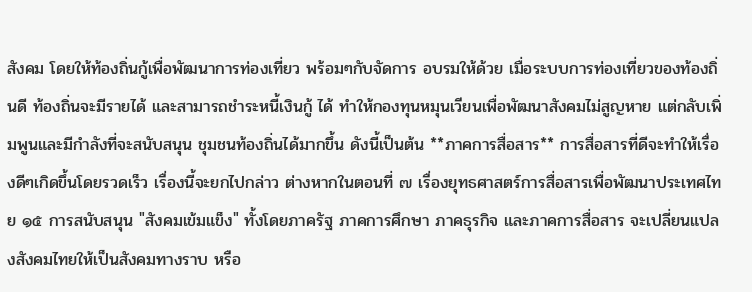สังคม โดยให้ท้องถิ่นกู้เพื่อพัฒนาการท่องเที่ยว พร้อมๆกับจัดการ อบรมให้ด้วย เมื่อระบบการท่องเที่ยวของท้องถิ่นดี ท้องถิ่นจะมีรายได้ และสามารถชำระหนี้เงินกู้ ได้ ทำให้กองทุนหมุนเวียนเพื่อพัฒนาสังคมไม่สูญหาย แต่กลับเพิ่มพูนและมีกำลังที่จะสนับสนุน ชุมชนท้องถิ่นได้มากขึ้น ดังนี้เป็นต้น **ภาคการสื่อสาร** การสื่อสารที่ดีจะทำให้เรื่องดีๆเกิดขึ้นโดยรวดเร็ว เรื่องนี้จะยกไปกล่าว ต่างหากในตอนที่ ๗ เรื่องยุทธศาสตร์การสื่อสารเพื่อพัฒนาประเทศไทย ๑๕ การสนับสนุน "สังคมเข้มแข็ง" ทั้งโดยภาครัฐ ภาคการศึกษา ภาคธุรกิจ และภาคการสื่อสาร จะเปลี่ยนแปลงสังคมไทยให้เป็นสังคมทางราบ หรือ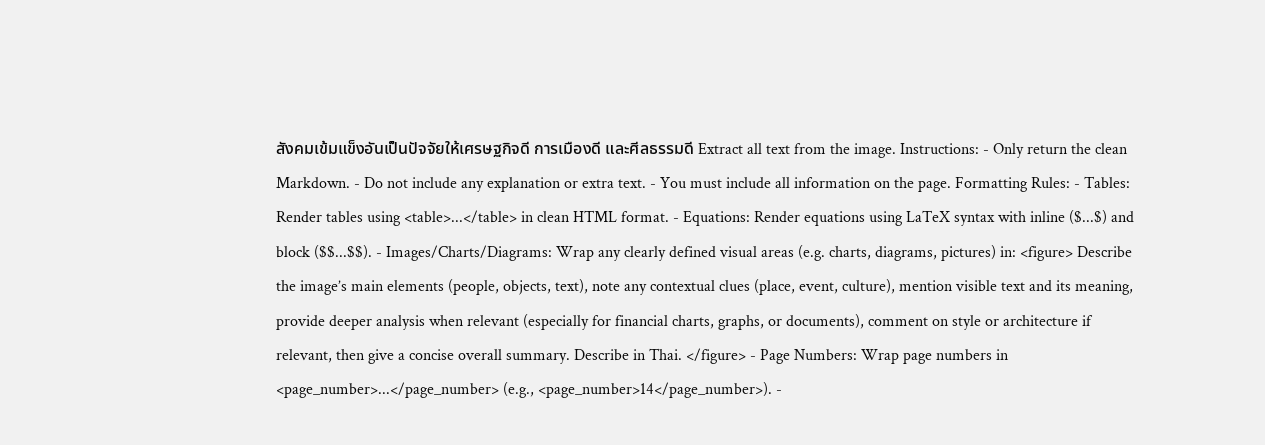สังคมเข้มแข็งอันเป็นปัจจัยให้เศรษฐกิจดี การเมืองดี และศีลธรรมดี Extract all text from the image. Instructions: - Only return the clean Markdown. - Do not include any explanation or extra text. - You must include all information on the page. Formatting Rules: - Tables: Render tables using <table>...</table> in clean HTML format. - Equations: Render equations using LaTeX syntax with inline ($...$) and block ($$...$$). - Images/Charts/Diagrams: Wrap any clearly defined visual areas (e.g. charts, diagrams, pictures) in: <figure> Describe the image’s main elements (people, objects, text), note any contextual clues (place, event, culture), mention visible text and its meaning, provide deeper analysis when relevant (especially for financial charts, graphs, or documents), comment on style or architecture if relevant, then give a concise overall summary. Describe in Thai. </figure> - Page Numbers: Wrap page numbers in <page_number>...</page_number> (e.g., <page_number>14</page_number>). -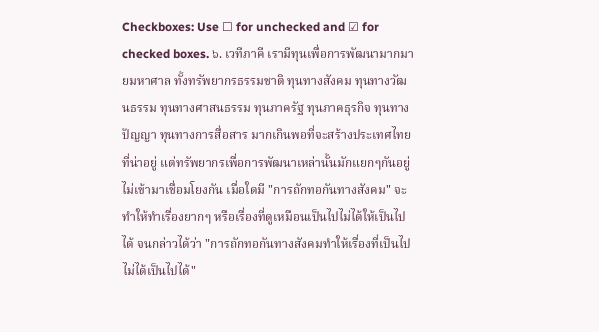Checkboxes: Use ☐ for unchecked and ☑ for checked boxes. ๖. เวทีภาคี เรามีทุนเพื่อการพัฒนามากมายมหาศาล ทั้งทรัพยากรธรรมชาติ ทุนทางสังคม ทุนทางวัฒนธรรม ทุนทางศาสนธรรม ทุนภาครัฐ ทุนภาคธุรกิจ ทุนทางปัญญา ทุนทางการสื่อสาร มากเกินพอที่จะสร้างประเทศไทยที่น่าอยู่ แต่ทรัพยากรเพื่อการพัฒนาเหล่านั้นมักแยกๆกันอยู่ไม่เข้ามาเชื่อมโยงกัน เมื่อใดมี "การถักทอกันทางสังคม" จะทำให้ทำเรื่องยากๆ หรือเรื่องที่ดูเหมือนเป็นไปไม่ได้ให้เป็นไปได้ จนกล่าวได้ว่า "การถักทอกันทางสังคมทำให้เรื่องที่เป็นไปไม่ได้เป็นไปได้"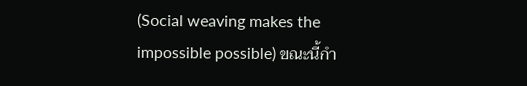(Social weaving makes the impossible possible) ขณะนี้กำ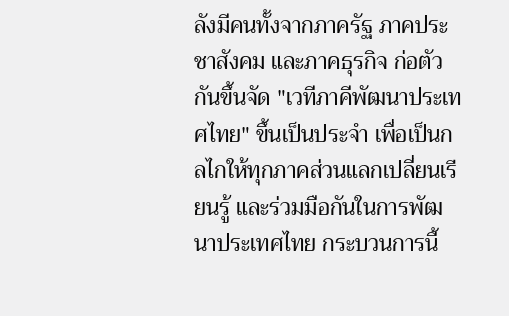ลังมีคนทั้งจากภาครัฐ ภาคประชาสังคม และภาคธุรกิจ ก่อตัวกันขึ้นจัด "เวทีภาคีพัฒนาประเทศไทย" ขึ้นเป็นประจำ เพื่อเป็นกลไกให้ทุกภาคส่วนแลกเปลี่ยนเรียนรู้ และร่วมมือกันในการพัฒนาประเทศไทย กระบวนการนี้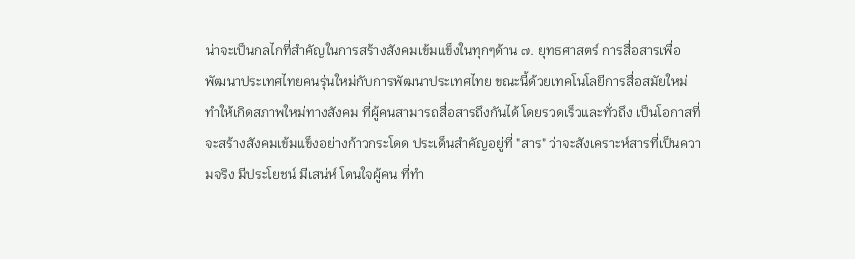น่าจะเป็นกลไกที่สำคัญในการสร้างสังคมเข้มแข็งในทุกๆด้าน ๗. ยุทธศาสตร์ การสื่อสารเพื่อพัฒนาประเทศไทยคนรุ่นใหม่กับการพัฒนาประเทศไทย ขณะนี้ด้วยเทคโนโลยีการสื่อสมัยใหม่ ทำให้เกิดสภาพใหม่ทางสังคม ที่ผู้คนสามารถสื่อสารถึงกันได้ โดยรวดเร็วและทั่วถึง เป็นโอกาสที่จะสร้างสังคมเข้มแข็งอย่างก้าวกระโดด ประเด็นสำคัญอยู่ที่ "สาร" ว่าจะสังเคราะห์สารที่เป็นความจริง มีประโยชน์ มีเสน่ห์ โดนใจผู้คน ที่ทำ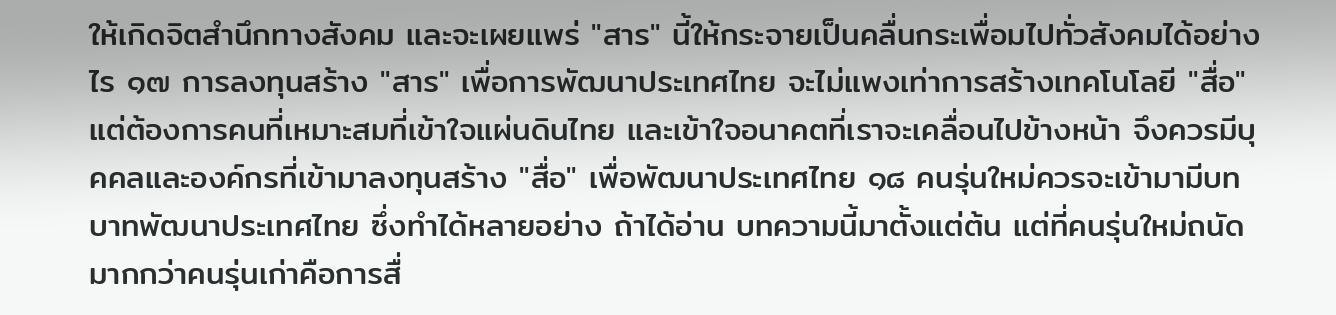ให้เกิดจิตสำนึกทางสังคม และจะเผยแพร่ "สาร" นี้ให้กระจายเป็นคลื่นกระเพื่อมไปทั่วสังคมได้อย่างไร ๑๗ การลงทุนสร้าง "สาร" เพื่อการพัฒนาประเทศไทย จะไม่แพงเท่าการสร้างเทคโนโลยี "สื่อ" แต่ต้องการคนที่เหมาะสมที่เข้าใจแผ่นดินไทย และเข้าใจอนาคตที่เราจะเคลื่อนไปข้างหน้า จึงควรมีบุคคลและองค์กรที่เข้ามาลงทุนสร้าง "สื่อ" เพื่อพัฒนาประเทศไทย ๑๘ คนรุ่นใหม่ควรจะเข้ามามีบทบาทพัฒนาประเทศไทย ซึ่งทำได้หลายอย่าง ถ้าได้อ่าน บทความนี้มาตั้งแต่ต้น แต่ที่คนรุ่นใหม่ถนัดมากกว่าคนรุ่นเก่าคือการสื่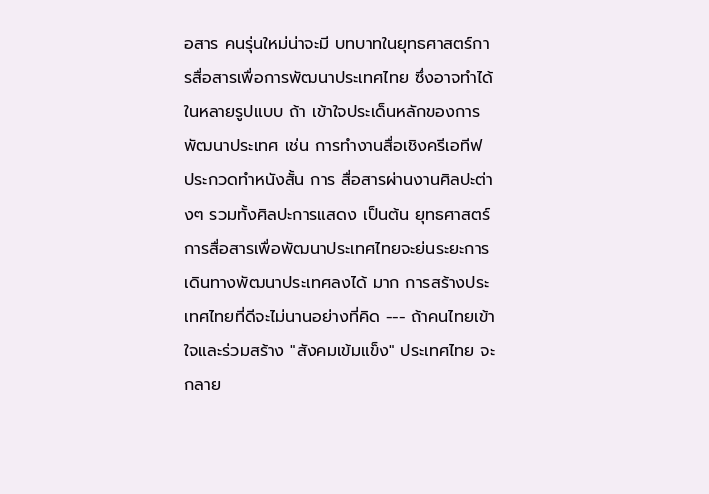อสาร คนรุ่นใหม่น่าจะมี บทบาทในยุทธศาสตร์การสื่อสารเพื่อการพัฒนาประเทศไทย ซึ่งอาจทำได้ในหลายรูปแบบ ถ้า เข้าใจประเด็นหลักของการพัฒนาประเทศ เช่น การทำงานสื่อเชิงครีเอทีฟ ประกวดทำหนังสั้น การ สื่อสารผ่านงานศิลปะต่างๆ รวมทั้งศิลปะการแสดง เป็นต้น ยุทธศาสตร์การสื่อสารเพื่อพัฒนาประเทศไทยจะย่นระยะการเดินทางพัฒนาประเทศลงได้ มาก การสร้างประเทศไทยที่ดีจะไม่นานอย่างที่คิด --- ถ้าคนไทยเข้าใจและร่วมสร้าง "สังคมเข้มแข็ง" ประเทศไทย จะกลาย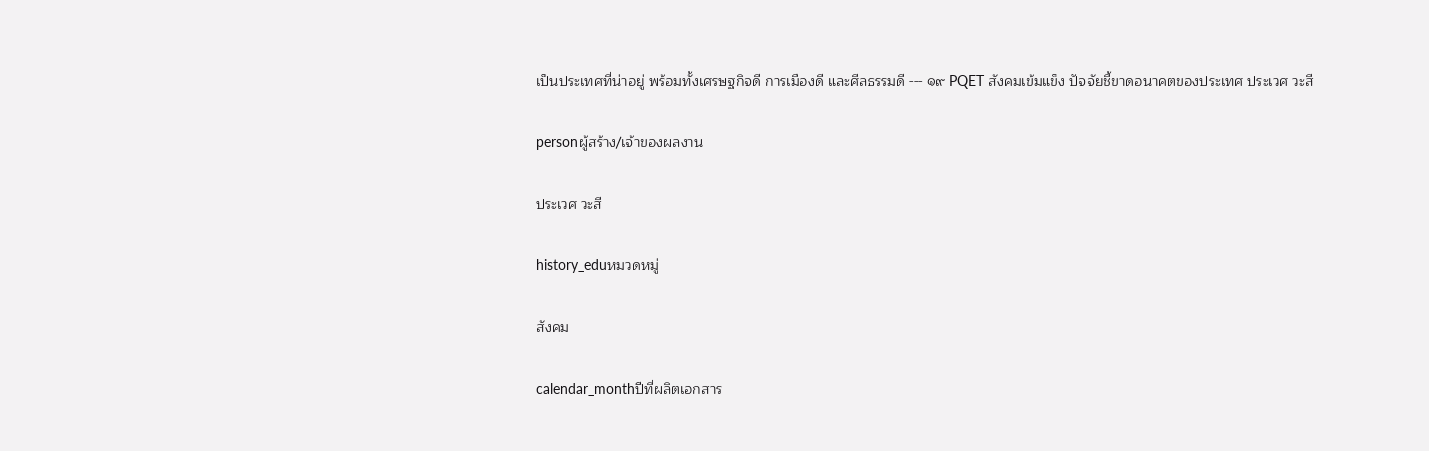เป็นประเทศที่น่าอยู่ พร้อมทั้งเศรษฐกิจดี การเมืองดี และศีลธรรมดี --- ๑๙ PQET สังคมเข้มแข็ง ปัจจัยชี้ขาดอนาคตของประเทศ ประเวศ วะสี

personผู้สร้าง/เจ้าของผลงาน

ประเวศ วะสี

history_eduหมวดหมู่

สังคม

calendar_monthปีที่ผลิตเอกสาร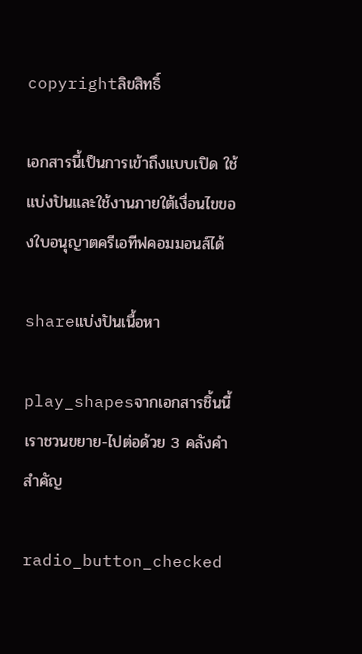copyrightลิขสิทธิ์

เอกสารนี้เป็นการเข้าถึงแบบเปิด ใช้แบ่งปันและใช้งานภายใต้เงื่อนไขของใบอนุญาตครีเอทีฟคอมมอนส์ได้

shareแบ่งปันเนื้อหา

play_shapesจากเอกสารชิ้นนี้ เราชวนขยาย-ไปต่อด้วย 3 คลังคำสำคัญ

radio_button_checked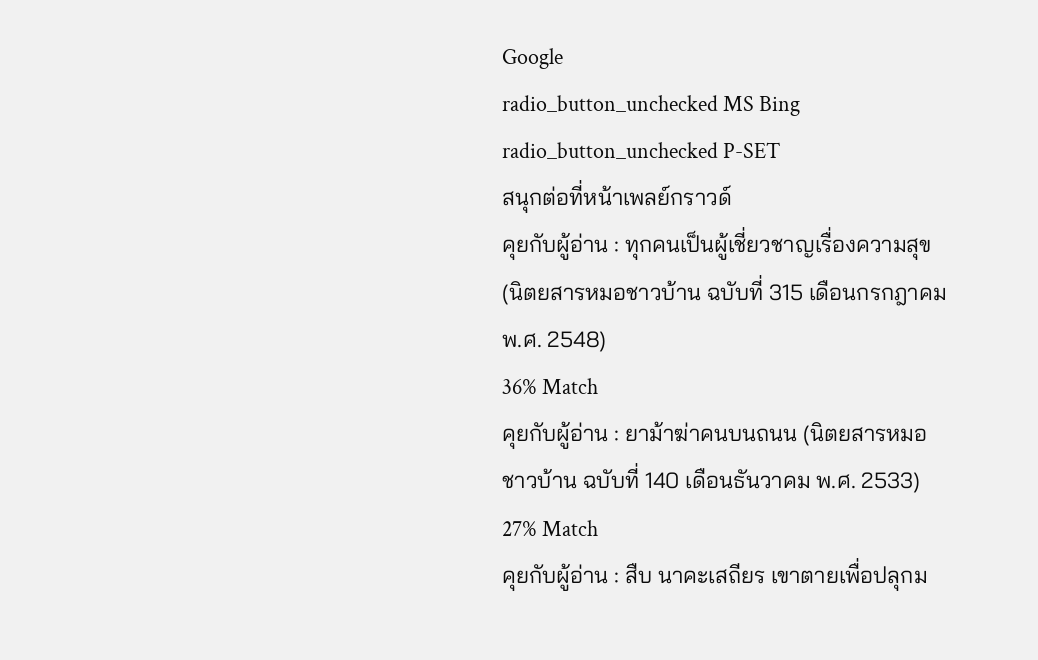Google
radio_button_unchecked MS Bing
radio_button_unchecked P-SET
สนุกต่อที่หน้าเพลย์กราวด์
คุยกับผู้อ่าน : ทุกคนเป็นผู้เชี่ยวชาญเรื่องความสุข (นิตยสารหมอชาวบ้าน ฉบับที่ 315 เดือนกรกฎาคม พ.ศ. 2548)
36% Match
คุยกับผู้อ่าน : ยาม้าฆ่าคนบนถนน (นิตยสารหมอชาวบ้าน ฉบับที่ 140 เดือนธันวาคม พ.ศ. 2533)
27% Match
คุยกับผู้อ่าน : สืบ นาคะเสถียร เขาตายเพื่อปลุกม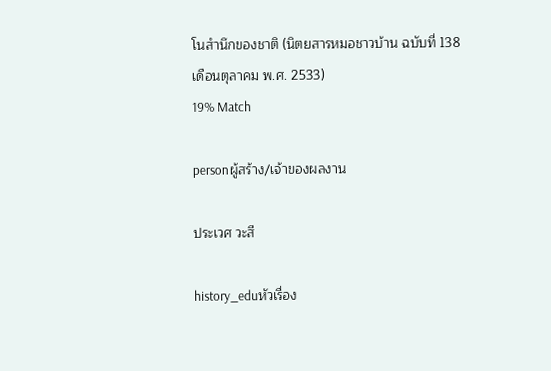โนสำนึกของชาติ (นิตยสารหมอชาวบ้าน ฉบับที่ 138 เดือนตุลาคม พ.ศ. 2533)
19% Match

personผู้สร้าง/เจ้าของผลงาน

ประเวศ วะสี

history_eduหัวเรื่อง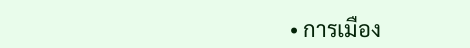• การเมือง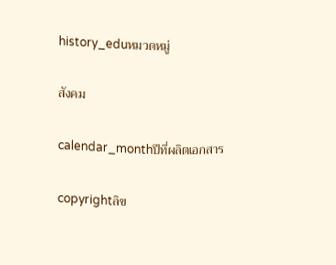history_eduหมวดหมู่

สังคม

calendar_monthปีที่ผลิตเอกสาร

copyrightลิข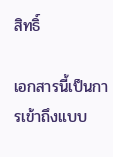สิทธิ์

เอกสารนี้เป็นการเข้าถึงแบบ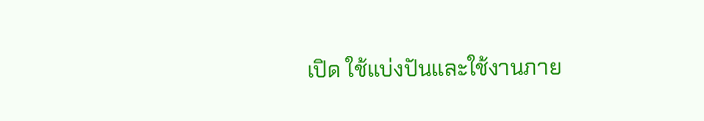เปิด ใช้แบ่งปันและใช้งานภาย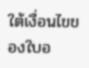ใต้เงื่อนไขของใบอ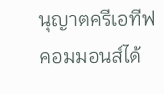นุญาตครีเอทีฟคอมมอนส์ได้